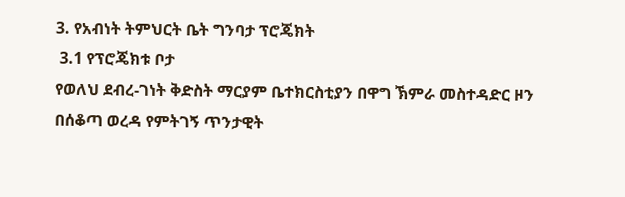3. የአብነት ትምህርት ቤት ግንባታ ፕሮጄክት
 3.1 የፕሮጄክቱ ቦታ
የወለህ ደብረ-ገነት ቅድስት ማርያም ቤተክርስቲያን በዋግ ኽምራ መስተዳድር ዞን በሰቆጣ ወረዳ የምትገኝ ጥንታዊት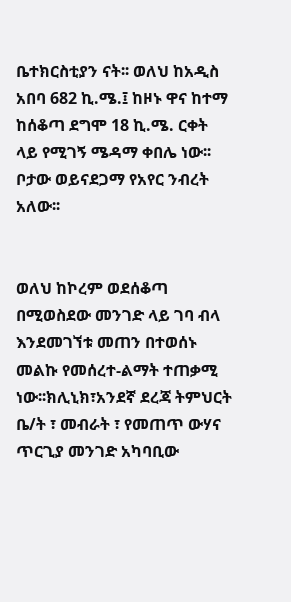ቤተክርስቲያን ናት፡፡ ወለህ ከአዲስ አበባ 682 ኪ.ሜ.፤ ከዞኑ ዋና ከተማ ከሰቆጣ ደግሞ 18 ኪ.ሜ. ርቀት ላይ የሚገኝ ሜዳማ ቀበሌ ነው፡፡ ቦታው ወይናደጋማ የአየር ንብረት አለው፡፡


ወለህ ከኮረም ወደሰቆጣ በሚወስደው መንገድ ላይ ገባ ብላ እንደመገኘቱ መጠን በተወሰኑ መልኩ የመሰረተ-ልማት ተጠቃሚ ነው፡፡ክሊኒክ፣አንደኛ ደረጃ ትምህርት ቤ/ት ፣ መብራት ፣ የመጠጥ ውሃና ጥርጊያ መንገድ አካባቢው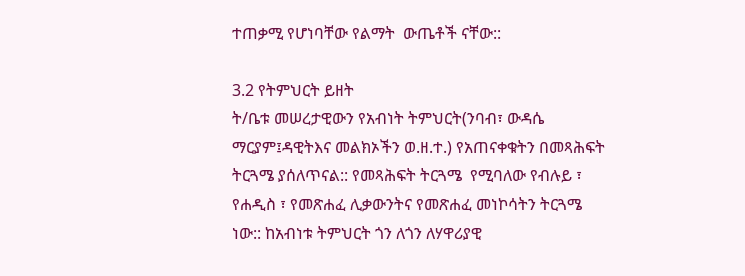ተጠቃሚ የሆነባቸው የልማት  ውጤቶች ናቸው::

3.2 የትምህርት ይዘት
ት/ቤቱ መሠረታዊውን የአብነት ትምህርት(ንባብ፣ ውዳሴ ማርያም፤ዳዊትእና መልክኦችን ወ.ዘ.ተ.) የአጠናቀቁትን በመጻሕፍት ትርጓሜ ያሰለጥናል:: የመጻሕፍት ትርጓሜ  የሚባለው የብሉይ ፣ የሐዲስ ፣ የመጽሐፈ ሊቃውንትና የመጽሐፈ መነኮሳትን ትርጓሜ  ነው:: ከአብነቱ ትምህርት ጎን ለጎን ለሃዋሪያዊ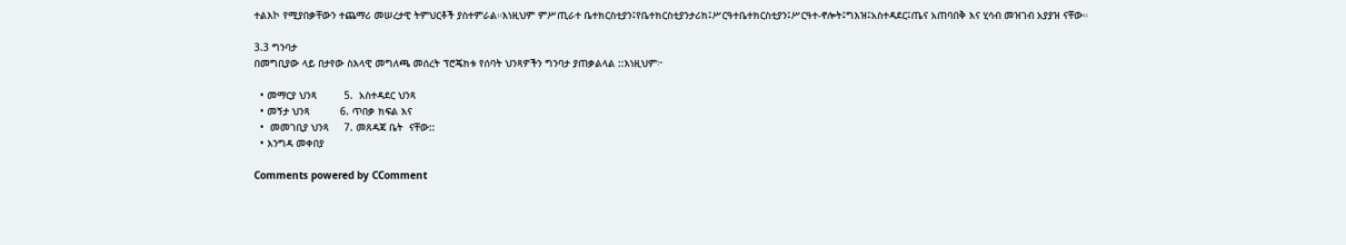ተልእኮ የሚያበቃቸውን ተጨማሪ መሠረታዊ ትምህርቶች ያስተምራል።እነዚህም ምሥጢራተ ቤተክርስቲያን፤የቤተክርስቲያንታሪክ፤ሥርዓተቤተክርስቲያን፤ሥርዓተ-ኖሎት፤ግእዝ፤አስተዳደር፤ጤና አጠባበቅ እና ሂሳብ መዝገብ አያያዝ ናቸው።

3.3 ግንባታ
በመግቢያው ላይ በታየው ስእላዊ መግለጫ መሰረት ፕሮጄክቱ የሰባት ህንጻዎችን ግንባታ ያጠቃልላል ::እነዚህም፦

  • መማርያ ህንጻ         5.  አስተዳደር ህንጻ
  • መኝታ ህንጻ          6. ጥበቃ ክፍል እና
  •  መመገቢያ ህንጻ     7. መጸዳጃ ቤት  ናቸው::
  • እንግዳ መቀበያ

Comments powered by CComment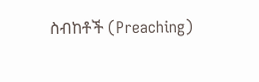ስብከቶች (Preaching)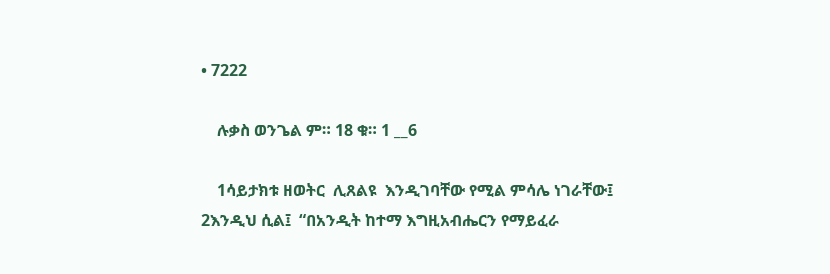• 7222

    ሉቃስ ወንጌል ም። 18 ቁ። 1 __6

    1ሳይታክቱ ዘወትር  ሊጸልዩ  እንዲገባቸው የሚል ምሳሌ ነገራቸው፤ 2እንዲህ ሲል፤  “በአንዲት ከተማ እግዚአብሔርን የማይፈራ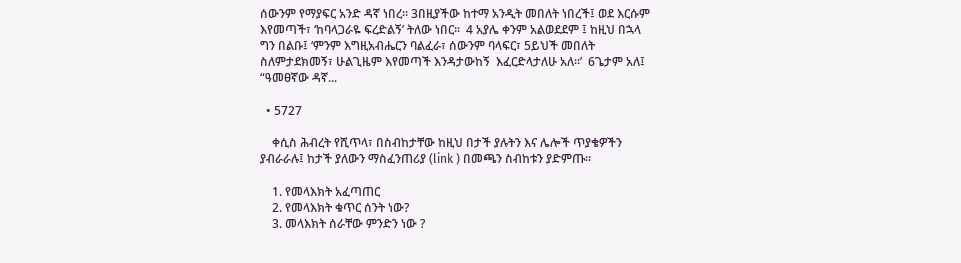ሰውንም የማያፍር አንድ ዳኛ ነበረ። 3በዚያችው ከተማ አንዲት መበለት ነበረች፤ ወደ እርሱም እየመጣች፣ ‘ከባላጋራዬ ፍረድልኝ’ ትለው ነበር።  4 አያሌ ቀንም አልወደደም ፤ ከዚህ በኋላ ግን በልቡ፤ ‘ምንም እግዚአብሔርን ባልፈራ፣ ሰውንም ባላፍር፣ 5ይህች መበለት ስለምታደክመኝ፣ ሁልጊዜም እየመጣች እንዳታውከኝ  እፈርድላታለሁ አለ።’  6ጌታም አለ፤ “ዓመፀኛው ዳኛ...

  • 5727

    ቀሲስ ሕብረት የሺጥላ፣ በስብከታቸው ከዚህ በታች ያሉትን እና ሌሎች ጥያቄዎችን ያብራራሉ፤ ከታች ያለውን ማስፈንጠሪያ (link ) በመጫን ስብከቱን ያድምጡ።

    1. የመላእክት አፈጣጠር
    2. የመላእክት ቁጥር ሰንት ነው?
    3. መላእክት ሰራቸው ምንድን ነው ?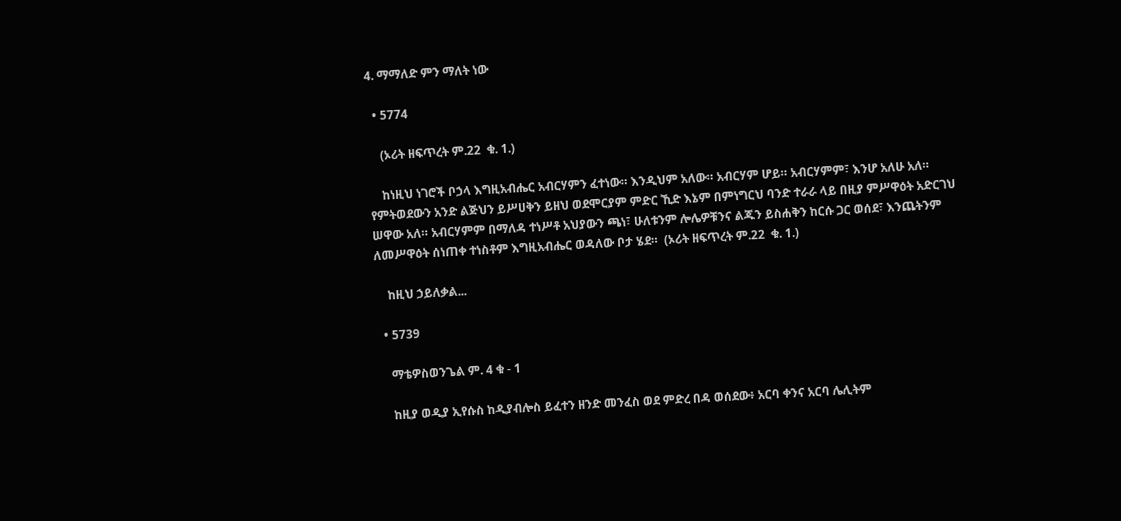4. ማማለድ ምን ማለት ነው

  • 5774

    (ኦሪት ዘፍጥረት ም.22  ቁ. 1.)

    ከነዚህ ነገሮች ቦኃላ እግዚአብሔር አብርሃምን ፈተነው። እንዲህም አለው። አብርሃም ሆይ። አብርሃምም፣ እንሆ አለሁ አለ። የምትወደውን አንድ ልጅህን ይሥሀቅን ይዘህ ወደሞርያም ምድር ኺድ እኔም በምነግርህ ባንድ ተራራ ላይ በዚያ ምሥዋዕት አድርገህ ሠዋው አለ። አብርሃምም በማለዳ ተነሥቶ አህያውን ጫነ፣ ሁለቱንም ሎሌዎቹንና ልጁን ይስሐቅን ከርሱ ጋር ወሰደ፣ እንጨትንም ለመሥዋዕት ሰነጠቀ ተነስቶም እግዚአብሔር ወዳለው ቦታ ሄደ።  (ኦሪት ዘፍጥረት ም.22  ቁ. 1.)

    ከዚህ ኃይለቃል...

  • 5739

    ማቴዎስወንጌል ም. 4 ቁ - 1

    ከዚያ ወዲያ ኢየሱስ ከዲያብሎስ ይፈተን ዘንድ መንፈስ ወደ ምድረ በዳ ወሰደው፥ አርባ ቀንና አርባ ሌሊትም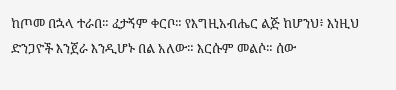ከጦመ በኋላ ተራበ። ፈታኝም ቀርቦ። የእግዚአብሔር ልጅ ከሆንህ፥ እነዚህ ድንጋዮች እንጀራ እንዲሆኑ በል አለው። እርሱም መልሶ። ሰው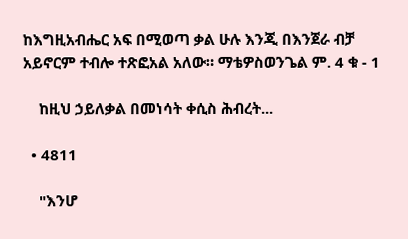ከእግዚአብሔር አፍ በሚወጣ ቃል ሁሉ እንጂ በእንጀራ ብቻ አይኖርም ተብሎ ተጽፎአል አለው። ማቴዎስወንጌል ም. 4 ቁ - 1

    ከዚህ ኃይለቃል በመነሳት ቀሲስ ሕብረት...

  • 4811

    "እንሆ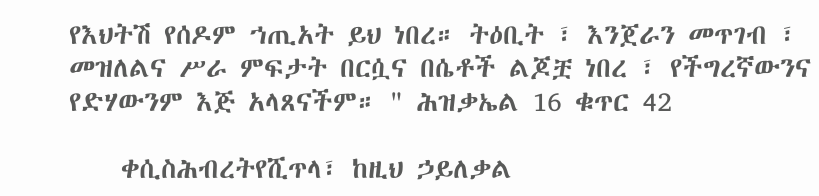የእህትሽ የሰዶም ኀጢአት ይህ ነበረ። ትዕቢት ፣ እንጀራን መጥገብ ፣ መዝለልና ሥራ ምፍታት በርሷና በሴቶች ልጆቿ ነበረ ፣ የችግረኛውንና የድሃውንም እጅ አላጸናችም። " ሕዝቃኤል 16 ቁጥር 42

    ቀሲስሕብረትየሺጥላ፣ ከዚህ ኃይለቃል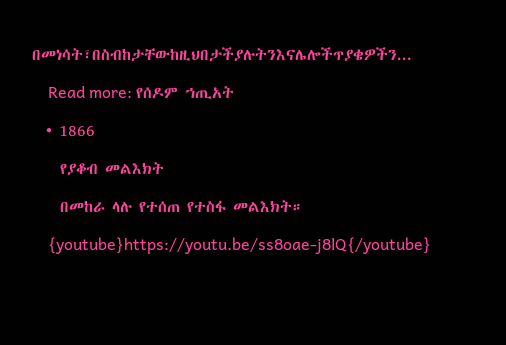በመነሳት፣በስብከታቸውከዚህበታችያሉትንእናሌሎችጥያቄዎችን...

    Read more: የሰዶም ኀጢአት

  • 1866

    የያቆብ መልእክት

    በመከራ ላሉ የተሰጠ የተስፋ መልእክት።

    {youtube}https://youtu.be/ss8oae-j8lQ{/youtube}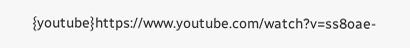{youtube}https://www.youtube.com/watch?v=ss8oae-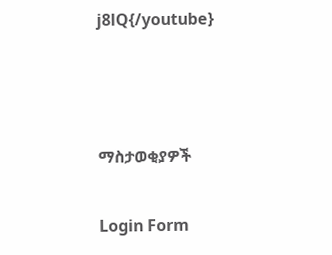j8lQ{/youtube}



ማስታወቂያዎች

Login Form